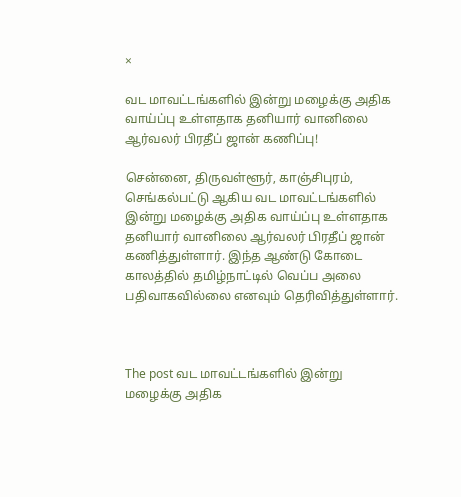×

வட மாவட்டங்களில் இன்று மழைக்கு அதிக வாய்ப்பு உள்ளதாக தனியார் வானிலை ஆர்வலர் பிரதீப் ஜான் கணிப்பு!

சென்னை, திருவள்ளூர், காஞ்சிபுரம், செங்கல்பட்டு ஆகிய வட மாவட்டங்களில் இன்று மழைக்கு அதிக வாய்ப்பு உள்ளதாக தனியார் வானிலை ஆர்வலர் பிரதீப் ஜான் கணித்துள்ளார். இந்த ஆண்டு கோடை காலத்தில் தமிழ்நாட்டில் வெப்ப அலை பதிவாகவில்லை எனவும் தெரிவித்துள்ளார்.



The post வட மாவட்டங்களில் இன்று மழைக்கு அதிக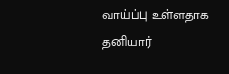வாய்ப்பு உள்ளதாக தனியார்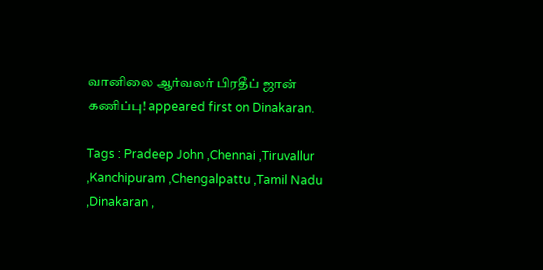வானிலை ஆர்வலர் பிரதீப் ஜான் கணிப்பு! appeared first on Dinakaran.

Tags : Pradeep John ,Chennai ,Tiruvallur ,Kanchipuram ,Chengalpattu ,Tamil Nadu ,Dinakaran ,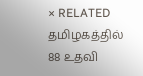× RELATED தமிழகத்தில் 88 உதவி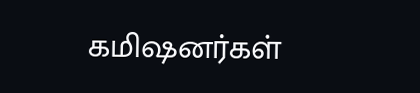கமிஷனர்கள்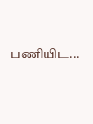பணியிட...